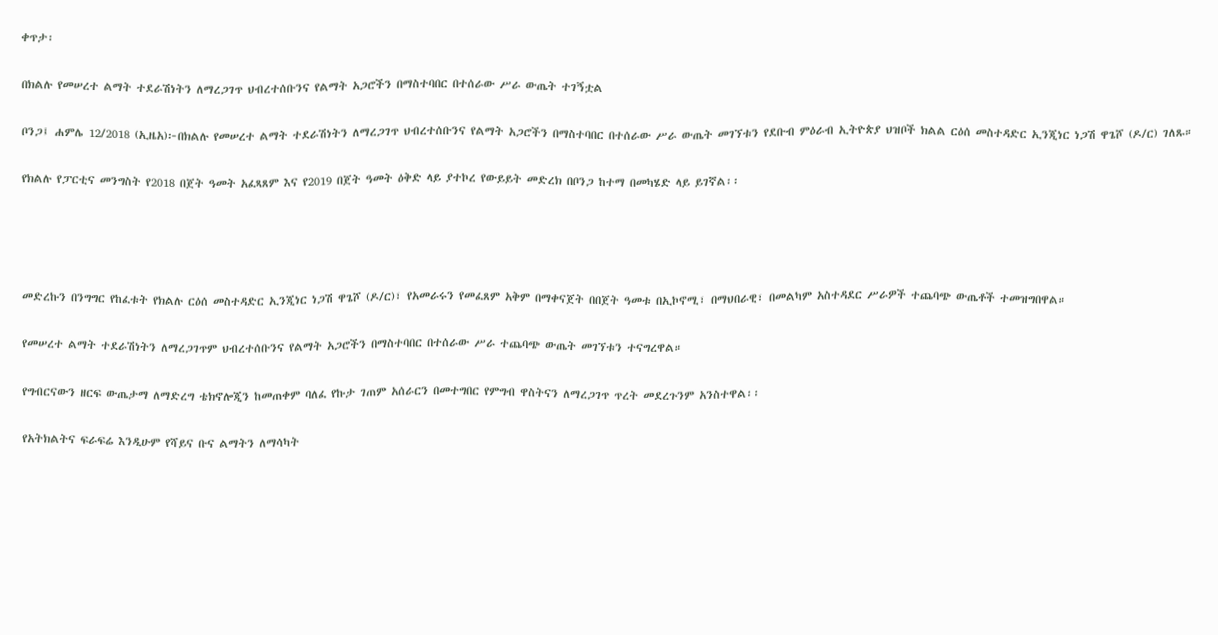ቀጥታ፡

በክልሉ የመሠረተ ልማት ተደራሽነትን ለማረጋገጥ ህብረተሰቡንና የልማት አጋሮችን በማስተባበር በተሰራው ሥራ ውጤት ተገኝቷል

ቦንጋ፤ ሐምሌ 12/2018 (ኢዜአ)፦በክልሉ የመሠረተ ልማት ተደራሽነትን ለማረጋገጥ ህብረተሰቡንና የልማት አጋሮችን በማስተባበር በተሰራው ሥራ ውጤት መገኘቱን የደቡብ ምዕራብ ኢትዮጵያ ህዝቦች ክልል ርዕሰ መስተዳድር ኢንጂነር ነጋሽ ዋጌሾ (ዶ/ር) ገለጹ።

የክልሉ የፓርቲና መንግስት የ2018 በጀት ዓመት አፈጻጸም እና የ2019 በጀት ዓመት ዕቅድ ላይ ያተኮረ የውይይት መድረክ በቦንጋ ከተማ በመካሄድ ላይ ይገኛል፡፡




መድረኩን በንግግር የከፈቱት የክልሉ ርዕሰ መስተዳድር ኢንጂነር ነጋሽ ዋጌሾ (ዶ/ር)፣ የአመራሩን የመፈጸም አቅም በማቀናጀት በበጀት ዓመቱ በኢኮኖሚ፣ በማህበራዊ፣ በመልካም አስተዳደር ሥራዎች ተጨባጭ ውጤቶች ተመዝግበዋል።

የመሠረተ ልማት ተደራሽነትን ለማረጋገጥም ህብረተሰቡንና የልማት አጋሮችን በማስተባበር በተሰራው ሥራ ተጨባጭ ውጤት መገኘቱን ተናግረዋል።

የግብርናውን ዘርፍ ውጤታማ ለማድረግ ቴክኖሎጂን ከመጠቀም ባለፈ የኩታ ገጠም አሰራርን በመተግበር የምግብ ዋስትናን ለማረጋገጥ ጥረት መደረጉንም አንስተዋል፡፡

የአትክልትና ፍራፍሬ እንዲሁም የሻይና ቡና ልማትን ለማሳካት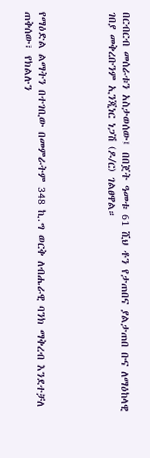በርብርብ መሰራቱን አስታወሰው፤ በበጀት ዓመቱ 61 ሺህ ቶን የታጠበና ያልታጠበ ቡና ለማዕከላዊ ገበያ መቅረቡንም ኢንጂነር ነጋሽ (ዶ/ር) ገልፀዋል።




የማዕድል ልማትን በተገቢው በመምራትም 348 ኪ.ግ ወርቅ ለብሔራዊ ባንክ ማቅረብ እንደተቻለ ጠቅሰው፣ የክልሉን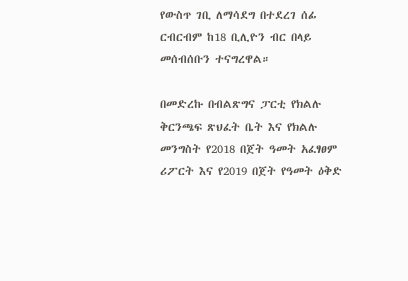የውስጥ ገቢ ለማሳደግ በተደረገ ሰፊ ርብርብም ከ18 ቢሊዮን ብር በላይ መሰብሰቡን ተናግረዋል።

በመድረኩ በብልጽግና ፓርቲ የክልሉ ቅርንጫፍ ጽህፈት ቤት እና የክልሉ መንግስት የ2018 በጀት ዓመት አፈፃፀም ሪፖርት እና የ2019 በጀት የዓመት ዕቅድ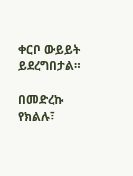ቀርቦ ውይይት ይደረግበታል።

በመድረኩ የክልሉ፣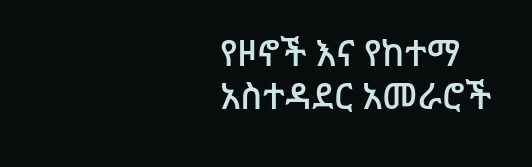የዞኖች እና የከተማ አስተዳደር አመራሮች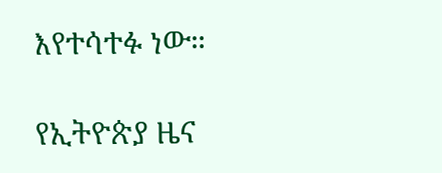እየተሳተፉ ነው።

የኢትዮጵያ ዜና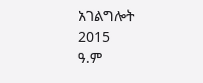አገልግሎት
2015
ዓ.ም